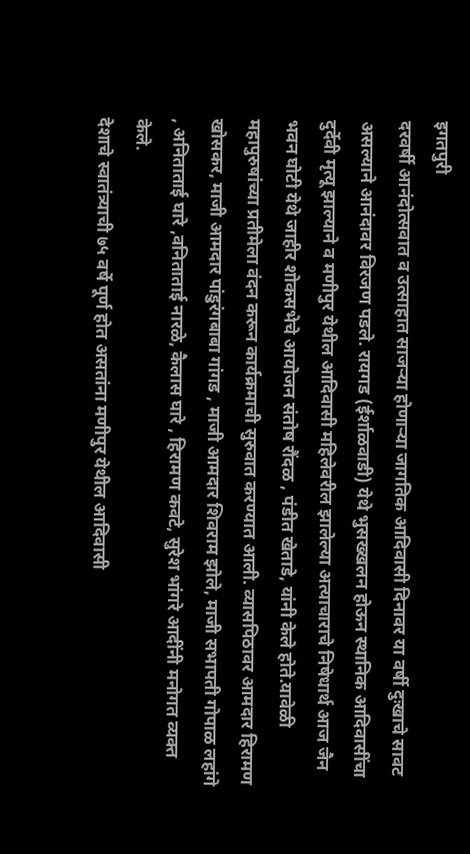इगतपुरी
दरवर्षी आनंदोत्सवात व उत्साहात साजऱ्या होणाऱ्या जागतिक आदिवासी दिनावर या वर्षी दुःखाचे सावट असल्याने आनंदावर विरजण पडले. रायगड (ईर्शाळवाडी) येथे भुसख्खलन होऊन स्थानिक आदिवासींचा दुर्देवी मृत्यू झाल्याने व मणीपुर येथील आदिवासी महिलेवरील झालेल्या अत्याचाराचे निषेधार्थ आज जैन भवन घोटी येथे जाहीर शोकसभेचे आयोजन संतोष रौंदळ , पंडीत खेताडे, यांनी केले होते.यावेळी महापुरुषांच्या प्रतीमेला वंदन करून कार्यक्रमाची सुरुवात करण्यात आली. व्यासपिठावर आमदार हिरामण खोसकर, माजी आमदार पांडुरंगबाबा गांगड , माजी आमदार शिवराम झोले, माजी सभापती गोपाळ लहांगे , अनिताताई घारे ,वनिताताई नारळे, कैलास घारे , हिरामण कवटे, सुरेश भांगरे आदींनी मनोगत व्यक्त केले.
देशाचे स्वातंत्र्याची ७५ वर्षे पूर्ण होत असतांना मणीपुर येथील आदिवासी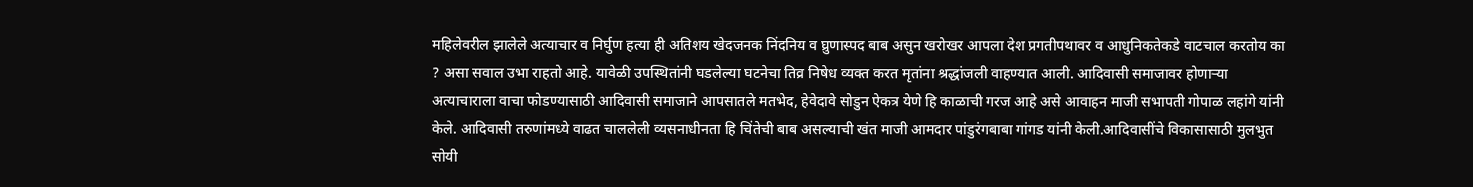महिलेवरील झालेले अत्याचार व निर्घुण हत्या ही अतिशय खेदजनक निंदनिय व घ्रुणास्पद बाब असुन खरोखर आपला देश प्रगतीपथावर व आधुनिकतेकडे वाटचाल करतोय का ? असा सवाल उभा राहतो आहे. यावेळी उपस्थितांनी घडलेल्या घटनेचा तिव्र निषेध व्यक्त करत मृतांना श्रद्धांजली वाहण्यात आली. आदिवासी समाजावर होणाऱ्या अत्याचाराला वाचा फोडण्यासाठी आदिवासी समाजाने आपसातले मतभेद, हेवेदावे सोडुन ऐकत्र येणे हि काळाची गरज आहे असे आवाहन माजी सभापती गोपाळ लहांगे यांनी केले. आदिवासी तरुणांमध्ये वाढत चाललेली व्यसनाधीनता हि चिंतेची बाब असल्याची खंत माजी आमदार पांडुरंगबाबा गांगड यांनी केली.आदिवासींचे विकासासाठी मुलभुत सोयी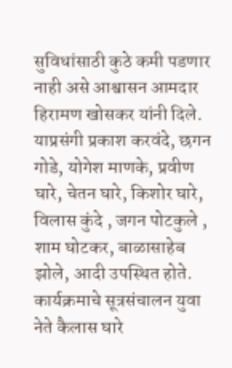सुविधांसाठी कुठे कमी पडणार नाही असे आश्वासन आमदार हिरामण खोसकर यांनी दिले. याप्रसंगी प्रकाश करवंदे, छगन गोडे, योगेश माणके, प्रवीण घारे, चेतन घारे, किशोर घारे, विलास कुंदे , जगन पोटकुले , शाम घोटकर, बाळासाहेब झोले, आदी उपस्थित होते. कार्यक्रमाचे सूत्रसंचालन युवा नेते कैलास घारे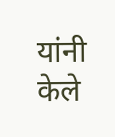यांनी केले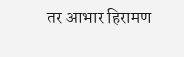तर आभार हिरामण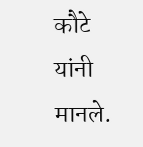कौटे यांनी मानले.